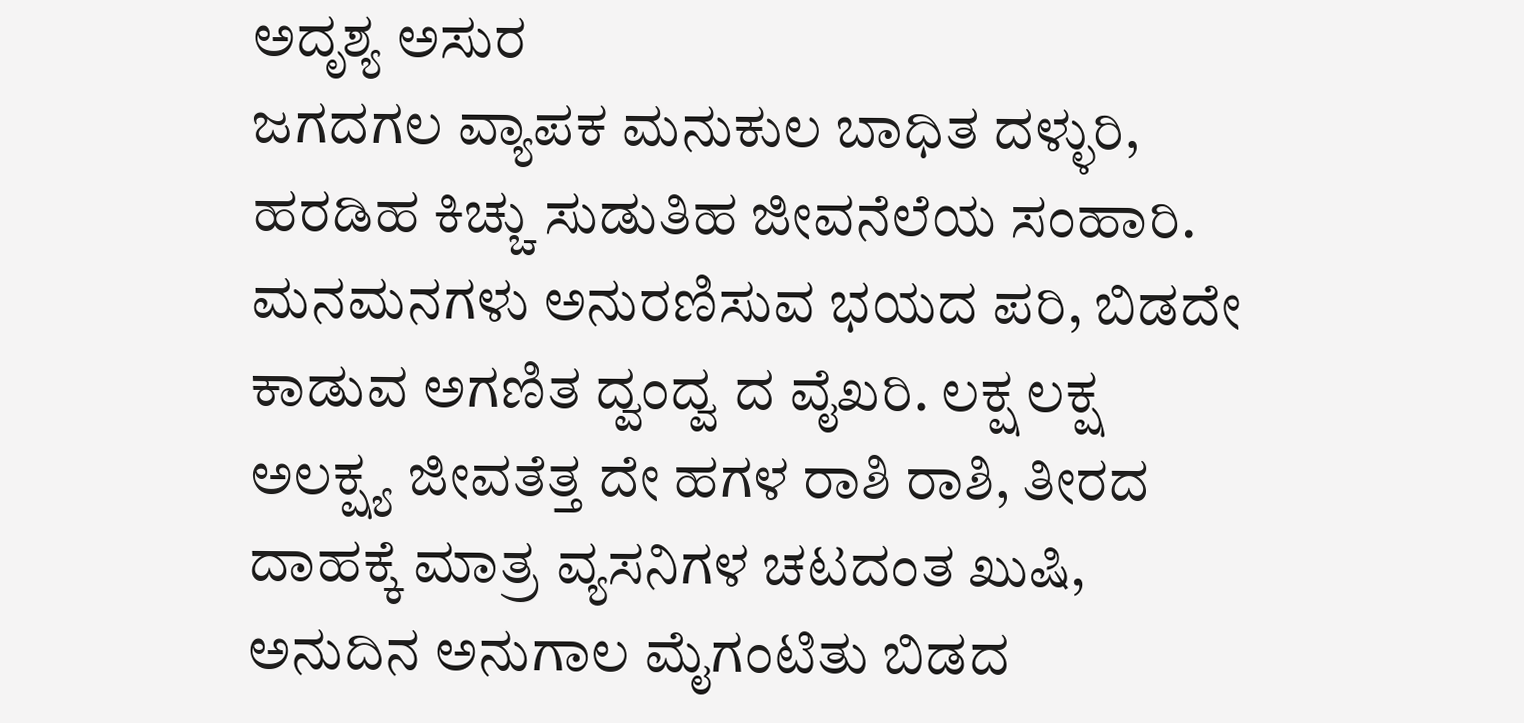ಅದೃಶ್ಯ ಅಸುರ
ಜಗದಗಲ ವ್ಯಾಪಕ ಮನುಕುಲ ಬಾಧಿತ ದಳ್ಳುರಿ, ಹರಡಿಹ ಕಿಚ್ಚು ಸುಡುತಿಹ ಜೀವನೆಲೆಯ ಸಂಹಾರಿ. ಮನಮನಗಳು ಅನುರಣಿಸುವ ಭಯದ ಪರಿ, ಬಿಡದೇ ಕಾಡುವ ಅಗಣಿತ ದ್ವಂದ್ವ ದ ವೈಖರಿ. ಲಕ್ಷ ಲಕ್ಷ ಅಲಕ್ಷ್ಯ ಜೀವತೆತ್ತ ದೇ ಹಗಳ ರಾಶಿ ರಾಶಿ, ತೀರದ ದಾಹಕ್ಕೆ ಮಾತ್ರ ವ್ಯಸನಿಗಳ ಚಟದಂತ ಖುಷಿ, ಅನುದಿನ ಅನುಗಾಲ ಮೈಗಂಟಿತು ಬಿಡದ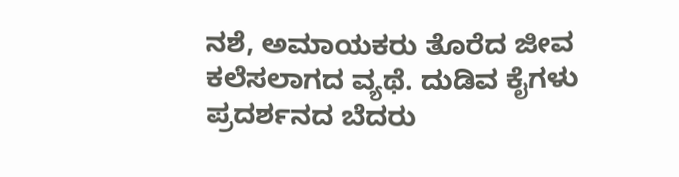ನಶೆ, ಅಮಾಯಕರು ತೊರೆದ ಜೀವ ಕಲೆಸಲಾಗದ ವ್ಯಥೆ. ದುಡಿವ ಕೈಗಳು ಪ್ರದರ್ಶನದ ಬೆದರು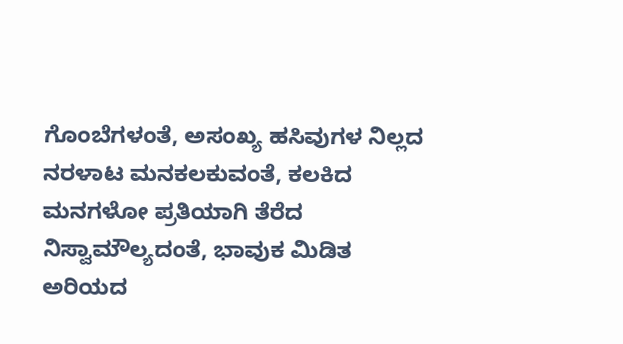ಗೊಂಬೆಗಳಂತೆ, ಅಸಂಖ್ಯ ಹಸಿವುಗಳ ನಿಲ್ಲದ ನರಳಾಟ ಮನಕಲಕುವಂತೆ, ಕಲಕಿದ ಮನಗಳೋ ಪ್ರತಿಯಾಗಿ ತೆರೆದ ನಿಸ್ವಾಮೌಲ್ಯದಂತೆ, ಭಾವುಕ ಮಿಡಿತ ಅರಿಯದ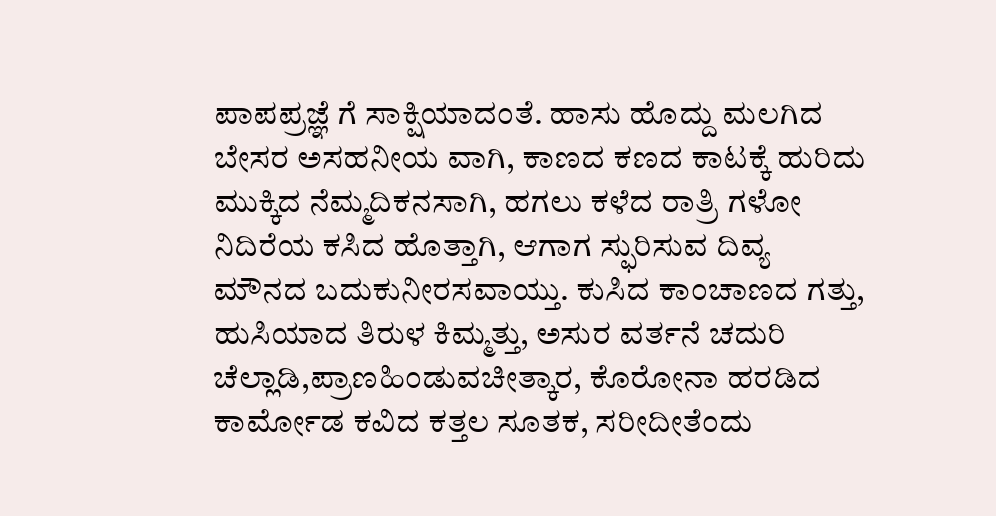ಪಾಪಪ್ರಜ್ಞೆ ಗೆ ಸಾಕ್ಷಿಯಾದಂತೆ. ಹಾಸು ಹೊದ್ದು ಮಲಗಿದ ಬೇಸರ ಅಸಹನೀಯ ವಾಗಿ, ಕಾಣದ ಕಣದ ಕಾಟಕ್ಕೆ ಹುರಿದು ಮುಕ್ಕಿದ ನೆಮ್ಮದಿಕನಸಾಗಿ, ಹಗಲು ಕಳೆದ ರಾತ್ರಿ ಗಳೋ ನಿದಿರೆಯ ಕಸಿದ ಹೊತ್ತಾಗಿ, ಆಗಾಗ ಸ್ಫುರಿಸುವ ದಿವ್ಯ ಮೌನದ ಬದುಕುನೀರಸವಾಯ್ತು. ಕುಸಿದ ಕಾಂಚಾಣದ ಗತ್ತು, ಹುಸಿಯಾದ ತಿರುಳ ಕಿಮ್ಮತ್ತು, ಅಸುರ ವರ್ತನೆ ಚದುರಿ ಚೆಲ್ಲಾಡಿ,ಪ್ರಾಣಹಿಂಡುವಚೀತ್ಕಾರ, ಕೊರೋನಾ ಹರಡಿದ ಕಾರ್ಮೋಡ ಕವಿದ ಕತ್ತಲ ಸೂತಕ, ಸರೀದೀತೆಂದು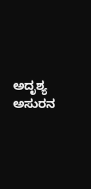ಅದೃಶ್ಯ ಅಸುರನ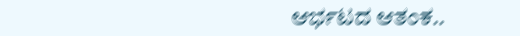ಆರ್ಭಟದ ಆತಂಕ..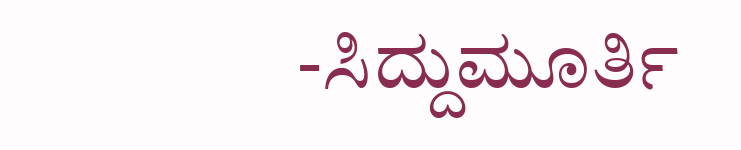-ಸಿದ್ದುಮೂರ್ತಿ